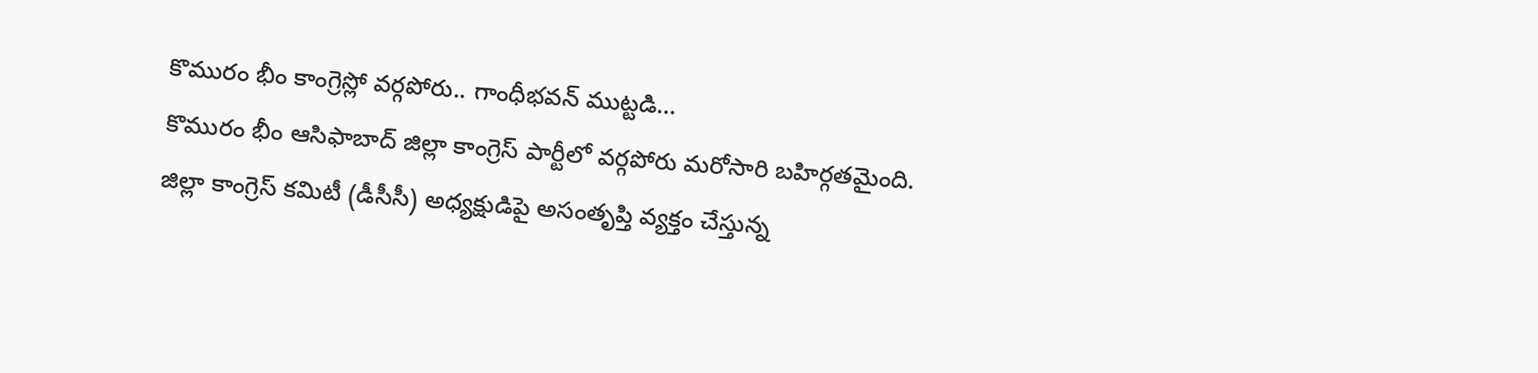కొమురం భీం కాంగ్రెస్లో వర్గపోరు.. గాంధీభవన్ ముట్టడి…
కొమురం భీం ఆసిఫాబాద్ జిల్లా కాంగ్రెస్ పార్టీలో వర్గపోరు మరోసారి బహిర్గతమైంది. జిల్లా కాంగ్రెస్ కమిటీ (డీసీసీ) అధ్యక్షుడిపై అసంతృప్తి వ్యక్తం చేస్తున్న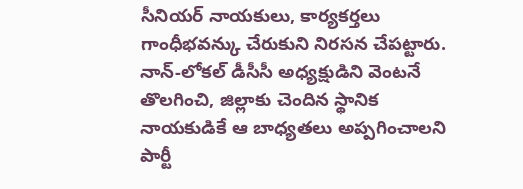సీనియర్ నాయకులు, కార్యకర్తలు గాంధీభవన్కు చేరుకుని నిరసన చేపట్టారు. నాన్-లోకల్ డీసీసీ అధ్యక్షుడిని వెంటనే తొలగించి, జిల్లాకు చెందిన స్థానిక నాయకుడికే ఆ బాధ్యతలు అప్పగించాలని పార్టీ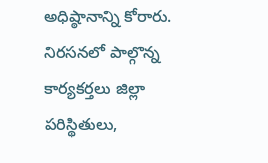అధిష్ఠానాన్ని కోరారు.
నిరసనలో పాల్గొన్న కార్యకర్తలు జిల్లా పరిస్థితులు,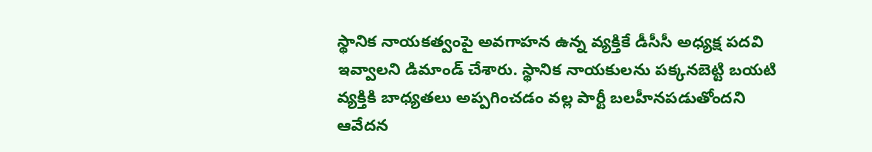స్థానిక నాయకత్వంపై అవగాహన ఉన్న వ్యక్తికే డీసీసీ అధ్యక్ష పదవి ఇవ్వాలని డిమాండ్ చేశారు. స్థానిక నాయకులను పక్కనబెట్టి బయటి వ్యక్తికి బాధ్యతలు అప్పగించడం వల్ల పార్టీ బలహీనపడుతోందని ఆవేదన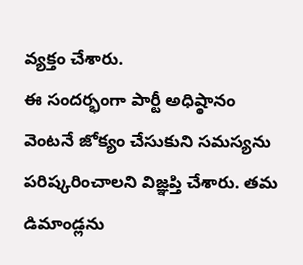వ్యక్తం చేశారు.
ఈ సందర్భంగా పార్టీ అధిష్ఠానం వెంటనే జోక్యం చేసుకుని సమస్యను పరిష్కరించాలని విజ్ఞప్తి చేశారు. తమ డిమాండ్లను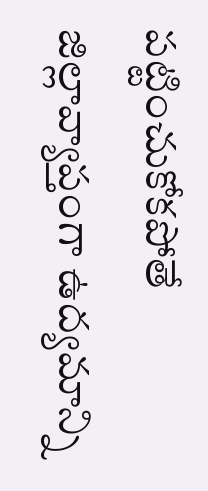పట్టించుకోకపోతే జిల్లావ్యాప్తంగా ఉద్యమాన్ని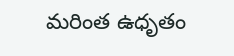మరింత ఉధృతం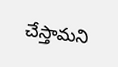చేస్తామని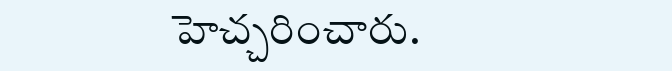హెచ్చరించారు.